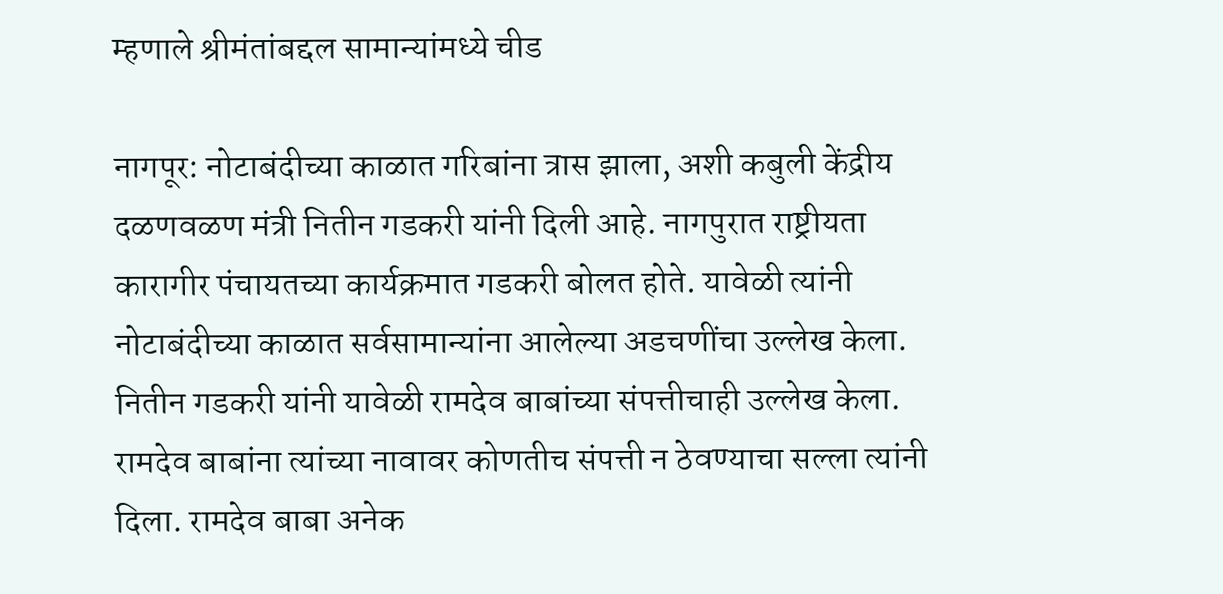म्हणाले श्रीमंतांबद्दल सामान्यांमध्ये चीड

नागपूर: नोटाबंदीच्या काळात गरिबांना त्रास झाला, अशी कबुली केंद्रीय दळणवळण मंत्री नितीन गडकरी यांनी दिली आहे. नागपुरात राष्ट्रीयता कारागीर पंचायतच्या कार्यक्रमात गडकरी बोलत होते. यावेळी त्यांनी नोटाबंदीच्या काळात सर्वसामान्यांना आलेल्या अडचणींचा उल्लेख केला.
नितीन गडकरी यांनी यावेळी रामदेव बाबांच्या संपत्तीचाही उल्लेख केला. रामदेव बाबांना त्यांच्या नावावर कोणतीच संपत्ती न ठेवण्याचा सल्ला त्यांनी दिला. रामदेव बाबा अनेक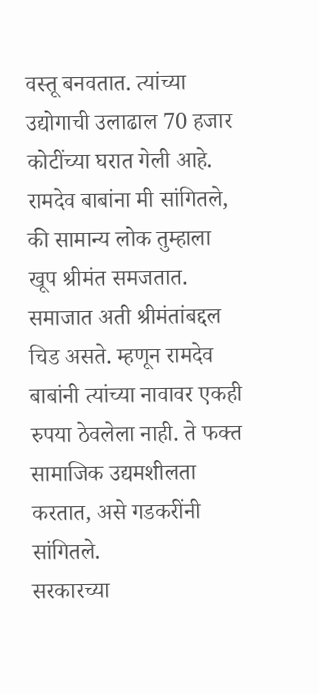वस्तू बनवतात. त्यांच्या उद्योगाची उलाढाल 70 हजार कोटींच्या घरात गेली आहे. रामदेव बाबांना मी सांगितले, की सामान्य लोक तुम्हाला खूप श्रीमंत समजतात. समाजात अती श्रीमंतांबद्दल चिड असते. म्हणून रामदेव बाबांनी त्यांच्या नावावर एकही रुपया ठेवलेला नाही. ते फक्त सामाजिक उद्यमशीलता करतात, असे गडकरींनी सांगितले.
सरकारच्या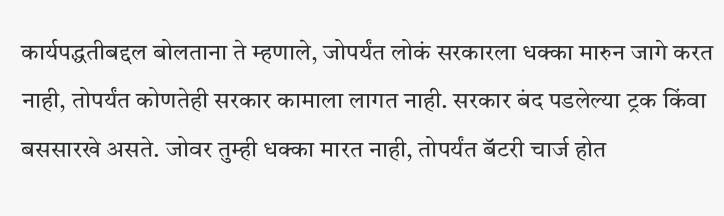कार्यपद्धतीबद्दल बोलताना ते म्हणाले, जोपर्यंत लोकं सरकारला धक्का मारुन जागे करत नाही, तोपर्यंत कोणतेही सरकार कामाला लागत नाही. सरकार बंद पडलेल्या ट्रक किंवा बससारखे असते. जोवर तुम्ही धक्का मारत नाही, तोपर्यंत बॅटरी चार्ज होत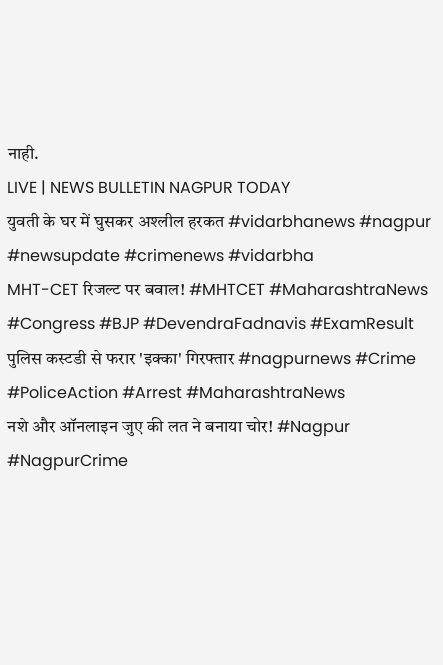नाही.
LIVE | NEWS BULLETIN NAGPUR TODAY
युवती के घर में घुसकर अश्लील हरकत #vidarbhanews #nagpur #newsupdate #crimenews #vidarbha
MHT-CET रिजल्ट पर बवाल! #MHTCET #MaharashtraNews #Congress #BJP #DevendraFadnavis #ExamResult
पुलिस कस्टडी से फरार 'इक्का' गिरफ्तार #nagpurnews #Crime #PoliceAction #Arrest #MaharashtraNews
नशे और ऑनलाइन जुए की लत ने बनाया चोर! #Nagpur #NagpurCrime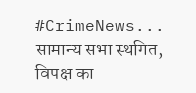#CrimeNews...
सामान्य सभा स्थगित, विपक्ष का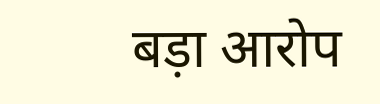बड़ा आरोप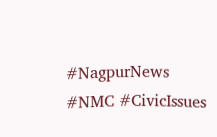#NagpurNews #NMC #CivicIssues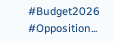#Budget2026 #Opposition...